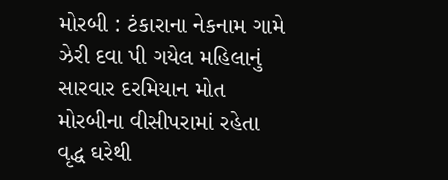મોરબી : ટંકારાના નેકનામ ગામે ઝેરી દવા પી ગયેલ મહિલાનું સારવાર દરમિયાન મોત
મોરબીના વીસીપરામાં રહેતા વૃદ્ધ ઘરેથી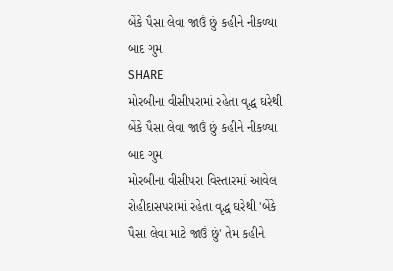બેંકે પૈસા લેવા જાઉં છું કહીને નીકળ્યા બાદ ગુમ
SHARE
મોરબીના વીસીપરામાં રહેતા વૃદ્ધ ઘરેથી બેંકે પૈસા લેવા જાઉં છું કહીને નીકળ્યા બાદ ગુમ
મોરબીના વીસીપરા વિસ્તારમાં આવેલ રોહીદાસપરામાં રહેતા વૃદ્ધ ઘરેથી 'બેંકે પૈસા લેવા માટે જાઉં છું' તેમ કહીને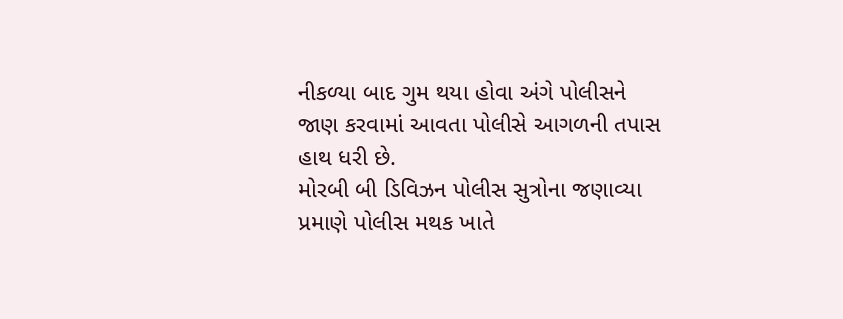નીકળ્યા બાદ ગુમ થયા હોવા અંગે પોલીસને જાણ કરવામાં આવતા પોલીસે આગળની તપાસ હાથ ધરી છે.
મોરબી બી ડિવિઝન પોલીસ સુત્રોના જણાવ્યા પ્રમાણે પોલીસ મથક ખાતે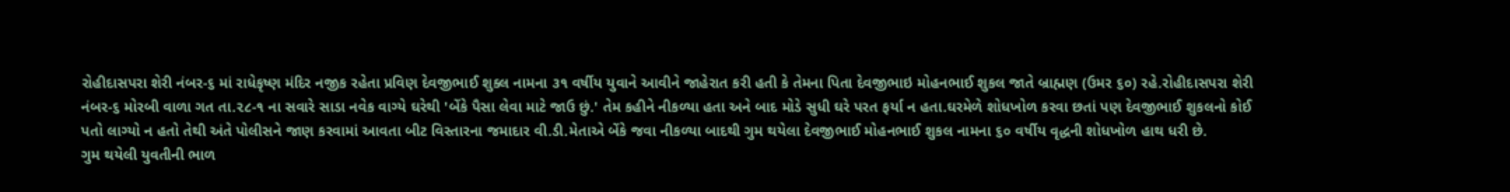રોહીદાસપરા શેરી નંબર-૬ માં રાધેકૃષ્ણ મંદિર નજીક રહેતા પ્રવિણ દેવજીભાઈ શુક્લ નામના ૩૧ વર્ષીય યુવાને આવીને જાહેરાત કરી હતી કે તેમના પિતા દેવજીભાઇ મોહનભાઈ શુકલ જાતે બ્રાહ્મણ (ઉમર ૬૦) રહે.રોહીદાસપરા શેરી નંબર-૬ મોરબી વાળા ગત તા.૨૮-૧ ના સવારે સાડા નવેક વાગ્યે ઘરેથી 'બેંકે પૈસા લેવા માટે જાઉ છું.' તેમ કહીને નીકળ્યા હતા અને બાદ મોડે સુધી ઘરે પરત ફર્યા ન હતા.ઘરમેળે શોધખોળ કરવા છતાં પણ દેવજીભાઈ શુકલનો કોઈ પતો લાગ્યો ન હતો તેથી અંતે પોલીસને જાણ કરવામાં આવતા બીટ વિસ્તારના જમાદાર વી.ડી.મેતાએ બેંકે જવા નીકળ્યા બાદથી ગુમ થયેલા દેવજીભાઈ મોહનભાઈ શુકલ નામના ૬૦ વર્ષીય વૃદ્ધની શોધખોળ હાથ ધરી છે.
ગુમ થયેલી યુવતીની ભાળ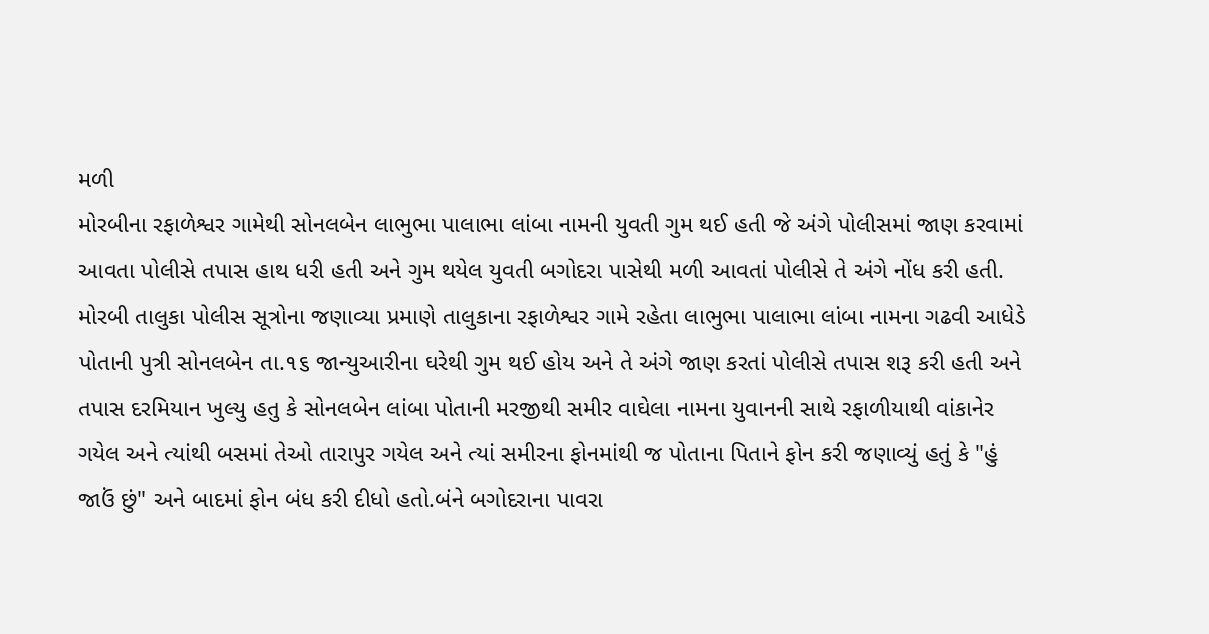મળી
મોરબીના રફાળેશ્વર ગામેથી સોનલબેન લાભુભા પાલાભા લાંબા નામની યુવતી ગુમ થઈ હતી જે અંગે પોલીસમાં જાણ કરવામાં આવતા પોલીસે તપાસ હાથ ધરી હતી અને ગુમ થયેલ યુવતી બગોદરા પાસેથી મળી આવતાં પોલીસે તે અંગે નોંધ કરી હતી.
મોરબી તાલુકા પોલીસ સૂત્રોના જણાવ્યા પ્રમાણે તાલુકાના રફાળેશ્વર ગામે રહેતા લાભુભા પાલાભા લાંબા નામના ગઢવી આધેડે પોતાની પુત્રી સોનલબેન તા.૧૬ જાન્યુઆરીના ઘરેથી ગુમ થઈ હોય અને તે અંગે જાણ કરતાં પોલીસે તપાસ શરૂ કરી હતી અને તપાસ દરમિયાન ખુલ્યુ હતુ કે સોનલબેન લાંબા પોતાની મરજીથી સમીર વાઘેલા નામના યુવાનની સાથે રફાળીયાથી વાંકાનેર ગયેલ અને ત્યાંથી બસમાં તેઓ તારાપુર ગયેલ અને ત્યાં સમીરના ફોનમાંથી જ પોતાના પિતાને ફોન કરી જણાવ્યું હતું કે "હું જાઉં છું" અને બાદમાં ફોન બંધ કરી દીધો હતો.બંને બગોદરાના પાવરા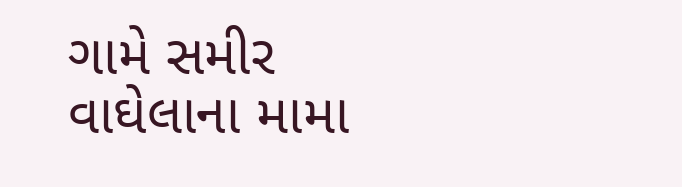ગામે સમીર વાઘેલાના મામા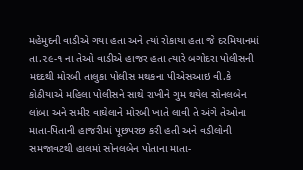મહેમુદની વાડીએ ગયા હતા અને ત્યાં રોકાયા હતા જે દરમિયાનમાં તા.૨૯-૧ ના તેઓ વાડીએ હાજર હતા ત્યારે બગોદરા પોલીસની મદદથી મોરબી તાલુકા પોલીસ મથકના પીએસઆઇ વી.કે કોઠીયાએ મહિલા પોલીસને સાથે રાખીને ગુમ થયેલ સોનલબેન લાંબા અને સમીર વાઘેલાને મોરબી ખાતે લાવી તે અંગે તેઓના માતા-પિતાની હાજરીમાં પૂછપરછ કરી હતી અને વડીલોની સમજાવટથી હાલમાં સોનલબેન પોતાના માતા-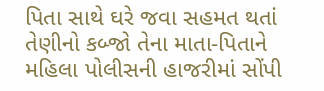પિતા સાથે ઘરે જવા સહમત થતાં તેણીનો કબ્જો તેના માતા-પિતાને મહિલા પોલીસની હાજરીમાં સોંપી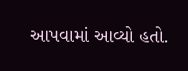આપવામાં આવ્યો હતો.